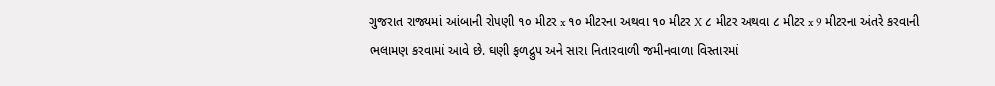ગુજરાત રાજ્યમાં આંબાની રો૫ણી ૧૦ મીટર x ૧૦ મીટરના અથવા ૧૦ મીટર X ૮ મીટર અથવા ૮ મીટર x 9 મીટરના અંતરે કરવાની ભલામણ કરવામાં આવે છે. ઘણી ફળદ્રુપ અને સારા નિતારવાળી જમીનવાળા વિસ્તારમાં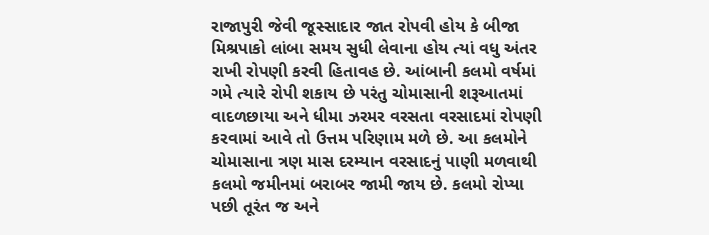રાજાપુરી જેવી જૂસ્સાદાર જાત રોપવી હોય કે બીજા મિશ્રપાકો લાંબા સમય સુધી લેવાના હોય ત્યાં વધુ અંતર રાખી રોપણી કરવી હિતાવહ છે. આંબાની કલમો વર્ષમાં ગમે ત્યારે રોપી શકાય છે પરંતુ ચોમાસાની શરૂઆતમાં વાદળછાયા અને ધીમા ઝરમર વરસતા વરસાદમાં રોપણી કરવામાં આવે તો ઉત્તમ પરિણામ મળે છે. આ કલમોને ચોમાસાના ત્રણ માસ દરમ્યાન વરસાદનું પાણી મળવાથી કલમો જમીનમાં બરાબર જામી જાય છે. કલમો રોપ્યા પછી તૂરંત જ અને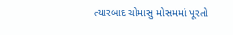ત્યારબાદ ચોમાસુ મોસમમાં પૂરતો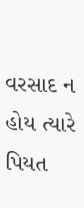વરસાદ ન હોય ત્યારે પિયત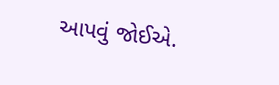આપવું જોઈએ.